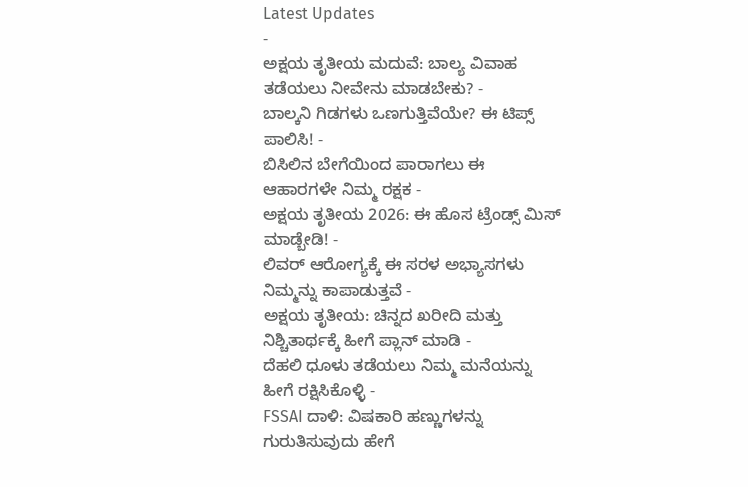Latest Updates
-
ಅಕ್ಷಯ ತೃತೀಯ ಮದುವೆ: ಬಾಲ್ಯ ವಿವಾಹ ತಡೆಯಲು ನೀವೇನು ಮಾಡಬೇಕು? -
ಬಾಲ್ಕನಿ ಗಿಡಗಳು ಒಣಗುತ್ತಿವೆಯೇ? ಈ ಟಿಪ್ಸ್ ಪಾಲಿಸಿ! -
ಬಿಸಿಲಿನ ಬೇಗೆಯಿಂದ ಪಾರಾಗಲು ಈ ಆಹಾರಗಳೇ ನಿಮ್ಮ ರಕ್ಷಕ -
ಅಕ್ಷಯ ತೃತೀಯ 2026: ಈ ಹೊಸ ಟ್ರೆಂಡ್ಸ್ ಮಿಸ್ ಮಾಡ್ಬೇಡಿ! -
ಲಿವರ್ ಆರೋಗ್ಯಕ್ಕೆ ಈ ಸರಳ ಅಭ್ಯಾಸಗಳು ನಿಮ್ಮನ್ನು ಕಾಪಾಡುತ್ತವೆ -
ಅಕ್ಷಯ ತೃತೀಯ: ಚಿನ್ನದ ಖರೀದಿ ಮತ್ತು ನಿಶ್ಚಿತಾರ್ಥಕ್ಕೆ ಹೀಗೆ ಪ್ಲಾನ್ ಮಾಡಿ -
ದೆಹಲಿ ಧೂಳು ತಡೆಯಲು ನಿಮ್ಮ ಮನೆಯನ್ನು ಹೀಗೆ ರಕ್ಷಿಸಿಕೊಳ್ಳಿ -
FSSAI ದಾಳಿ: ವಿಷಕಾರಿ ಹಣ್ಣುಗಳನ್ನು ಗುರುತಿಸುವುದು ಹೇಗೆ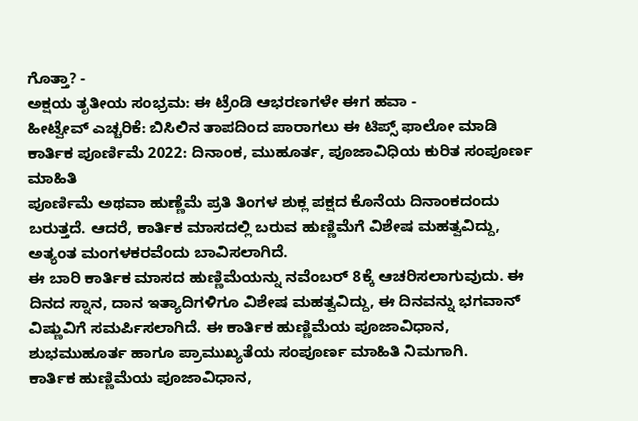ಗೊತ್ತಾ? -
ಅಕ್ಷಯ ತೃತೀಯ ಸಂಭ್ರಮ: ಈ ಟ್ರೆಂಡಿ ಆಭರಣಗಳೇ ಈಗ ಹವಾ -
ಹೀಟ್ವೇವ್ ಎಚ್ಚರಿಕೆ: ಬಿಸಿಲಿನ ತಾಪದಿಂದ ಪಾರಾಗಲು ಈ ಟಿಪ್ಸ್ ಫಾಲೋ ಮಾಡಿ
ಕಾರ್ತಿಕ ಪೂರ್ಣಿಮೆ 2022: ದಿನಾಂಕ, ಮುಹೂರ್ತ, ಪೂಜಾವಿಧಿಯ ಕುರಿತ ಸಂಪೂರ್ಣ ಮಾಹಿತಿ
ಪೂರ್ಣಿಮೆ ಅಥವಾ ಹುಣ್ಣೆಮೆ ಪ್ರತಿ ತಿಂಗಳ ಶುಕ್ಲ ಪಕ್ಷದ ಕೊನೆಯ ದಿನಾಂಕದಂದು ಬರುತ್ತದೆ. ಆದರೆ, ಕಾರ್ತಿಕ ಮಾಸದಲ್ಲಿ ಬರುವ ಹುಣ್ಣಿಮೆಗೆ ವಿಶೇಷ ಮಹತ್ವವಿದ್ದು, ಅತ್ಯಂತ ಮಂಗಳಕರವೆಂದು ಬಾವಿಸಲಾಗಿದೆ.
ಈ ಬಾರಿ ಕಾರ್ತಿಕ ಮಾಸದ ಹುಣ್ಣಿಮೆಯನ್ನು ನವೆಂಬರ್ 8ಕ್ಕೆ ಆಚರಿಸಲಾಗುವುದು. ಈ ದಿನದ ಸ್ನಾನ, ದಾನ ಇತ್ಯಾದಿಗಳಿಗೂ ವಿಶೇಷ ಮಹತ್ವವಿದ್ದು, ಈ ದಿನವನ್ನು ಭಗವಾನ್ ವಿಷ್ಣುವಿಗೆ ಸಮರ್ಪಿಸಲಾಗಿದೆ. ಈ ಕಾರ್ತಿಕ ಹುಣ್ಣಿಮೆಯ ಪೂಜಾವಿಧಾನ, ಶುಭಮುಹೂರ್ತ ಹಾಗೂ ಪ್ರಾಮುಖ್ಯತೆಯ ಸಂಪೂರ್ಣ ಮಾಹಿತಿ ನಿಮಗಾಗಿ.
ಕಾರ್ತಿಕ ಹುಣ್ಣಿಮೆಯ ಪೂಜಾವಿಧಾನ,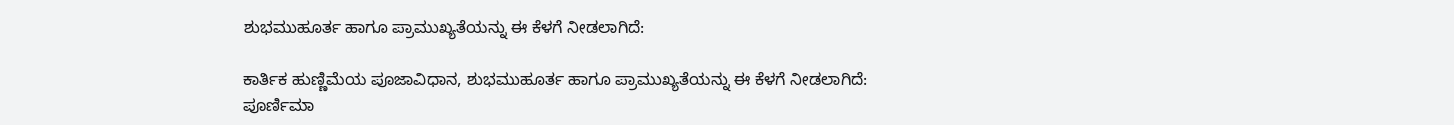ಶುಭಮುಹೂರ್ತ ಹಾಗೂ ಪ್ರಾಮುಖ್ಯತೆಯನ್ನು ಈ ಕೆಳಗೆ ನೀಡಲಾಗಿದೆ:

ಕಾರ್ತಿಕ ಹುಣ್ಣಿಮೆಯ ಪೂಜಾವಿಧಾನ, ಶುಭಮುಹೂರ್ತ ಹಾಗೂ ಪ್ರಾಮುಖ್ಯತೆಯನ್ನು ಈ ಕೆಳಗೆ ನೀಡಲಾಗಿದೆ:
ಪೂರ್ಣಿಮಾ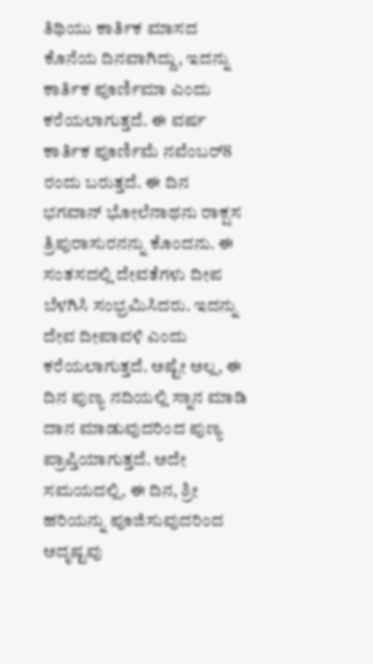ತಿಥಿಯು ಕಾರ್ತಿಕ ಮಾಸದ ಕೊನೆಯ ದಿನವಾಗಿದ್ದು, ಇದನ್ನು ಕಾರ್ತಿಕ ಪೂರ್ಣಿಮಾ ಎಂದು ಕರೆಯಲಾಗುತ್ತದೆ. ಈ ವರ್ಷ ಕಾರ್ತಿಕ ಪೂರ್ಣಿಮೆ ನವೆಂಬರ್8 ರಂದು ಬರುತ್ತದೆ. ಈ ದಿನ ಭಗವಾನ್ ಭೋಲೆನಾಥನು ರಾಕ್ಷಸ ತ್ರಿಪುರಾಸುರನನ್ನು ಕೊಂದನು. ಈ ಸಂತಸದಲ್ಲಿ ದೇವತೆಗಳು ದೀಪ ಬೆಳಗಿಸಿ ಸಂಭ್ರಮಿಸಿದರು. ಇದನ್ನು ದೇವ ದೀಪಾವಳಿ ಎಂದು ಕರೆಯಲಾಗುತ್ತದೆ. ಅಷ್ಟೇ ಅಲ್ಲ, ಈ ದಿನ ಪುಣ್ಯ ನದಿಯಲ್ಲಿ ಸ್ನಾನ ಮಾಡಿ ದಾನ ಮಾಡುವುದರಿಂದ ಪುಣ್ಯ ಪ್ರಾಪ್ತಿಯಾಗುತ್ತದೆ. ಅದೇ ಸಮಯದಲ್ಲಿ, ಈ ದಿನ, ಶ್ರೀ ಹರಿಯನ್ನು ಪೂಜಿಸುವುದರಿಂದ ಅದೃಷ್ಟವು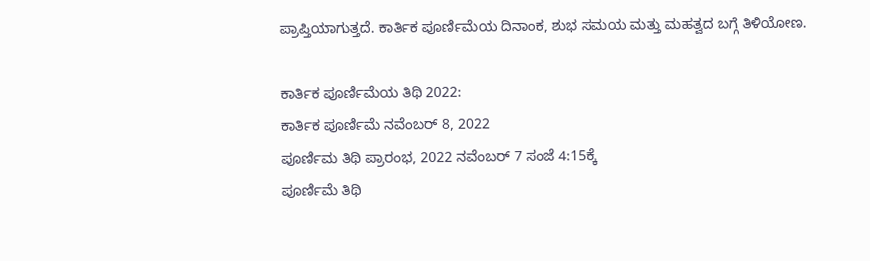ಪ್ರಾಪ್ತಿಯಾಗುತ್ತದೆ. ಕಾರ್ತಿಕ ಪೂರ್ಣಿಮೆಯ ದಿನಾಂಕ, ಶುಭ ಸಮಯ ಮತ್ತು ಮಹತ್ವದ ಬಗ್ಗೆ ತಿಳಿಯೋಣ.

ಕಾರ್ತಿಕ ಪೂರ್ಣಿಮೆಯ ತಿಥಿ 2022:
ಕಾರ್ತಿಕ ಪೂರ್ಣಿಮೆ ನವೆಂಬರ್ 8, 2022
ಪೂರ್ಣಿಮ ತಿಥಿ ಪ್ರಾರಂಭ, 2022 ನವೆಂಬರ್ 7 ಸಂಜೆ 4:15ಕ್ಕೆ
ಪೂರ್ಣಿಮೆ ತಿಥಿ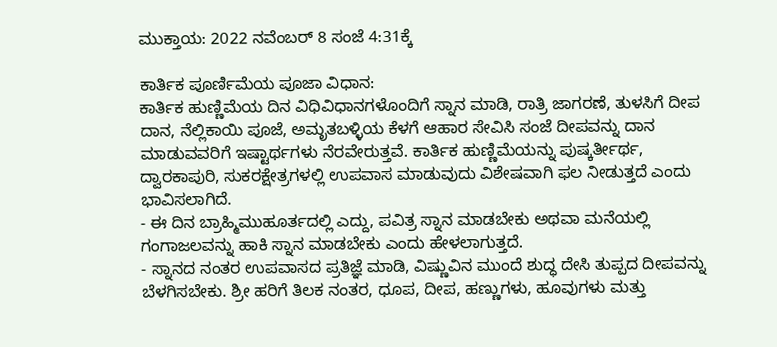ಮುಕ್ತಾಯ: 2022 ನವೆಂಬರ್ 8 ಸಂಜೆ 4:31ಕ್ಕೆ

ಕಾರ್ತಿಕ ಪೂರ್ಣಿಮೆಯ ಪೂಜಾ ವಿಧಾನ:
ಕಾರ್ತಿಕ ಹುಣ್ಣಿಮೆಯ ದಿನ ವಿಧಿವಿಧಾನಗಳೊಂದಿಗೆ ಸ್ನಾನ ಮಾಡಿ, ರಾತ್ರಿ ಜಾಗರಣೆ, ತುಳಸಿಗೆ ದೀಪ ದಾನ, ನೆಲ್ಲಿಕಾಯಿ ಪೂಜೆ, ಅಮೃತಬಳ್ಳಿಯ ಕೆಳಗೆ ಆಹಾರ ಸೇವಿಸಿ ಸಂಜೆ ದೀಪವನ್ನು ದಾನ ಮಾಡುವವರಿಗೆ ಇಷ್ಟಾರ್ಥಗಳು ನೆರವೇರುತ್ತವೆ. ಕಾರ್ತಿಕ ಹುಣ್ಣಿಮೆಯನ್ನು ಪುಷ್ಕರ್ತೀರ್ಥ, ದ್ವಾರಕಾಪುರಿ, ಸುಕರಕ್ಷೇತ್ರಗಳಲ್ಲಿ ಉಪವಾಸ ಮಾಡುವುದು ವಿಶೇಷವಾಗಿ ಫಲ ನೀಡುತ್ತದೆ ಎಂದು ಭಾವಿಸಲಾಗಿದೆ.
- ಈ ದಿನ ಬ್ರಾಹ್ಮಿಮುಹೂರ್ತದಲ್ಲಿ ಎದ್ದು, ಪವಿತ್ರ ಸ್ನಾನ ಮಾಡಬೇಕು ಅಥವಾ ಮನೆಯಲ್ಲಿ ಗಂಗಾಜಲವನ್ನು ಹಾಕಿ ಸ್ನಾನ ಮಾಡಬೇಕು ಎಂದು ಹೇಳಲಾಗುತ್ತದೆ.
- ಸ್ನಾನದ ನಂತರ ಉಪವಾಸದ ಪ್ರತಿಜ್ಞೆ ಮಾಡಿ, ವಿಷ್ಣುವಿನ ಮುಂದೆ ಶುದ್ಧ ದೇಸಿ ತುಪ್ಪದ ದೀಪವನ್ನು ಬೆಳಗಿಸಬೇಕು. ಶ್ರೀ ಹರಿಗೆ ತಿಲಕ ನಂತರ, ಧೂಪ, ದೀಪ, ಹಣ್ಣುಗಳು, ಹೂವುಗಳು ಮತ್ತು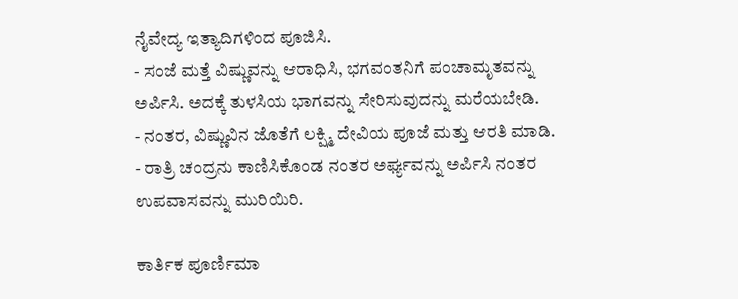ನೈವೇದ್ಯ ಇತ್ಯಾದಿಗಳಿಂದ ಪೂಜಿಸಿ.
- ಸಂಜೆ ಮತ್ತೆ ವಿಷ್ಣುವನ್ನು ಆರಾಧಿಸಿ, ಭಗವಂತನಿಗೆ ಪಂಚಾಮೃತವನ್ನು ಅರ್ಪಿಸಿ. ಅದಕ್ಕೆ ತುಳಸಿಯ ಭಾಗವನ್ನು ಸೇರಿಸುವುದನ್ನು ಮರೆಯಬೇಡಿ.
- ನಂತರ, ವಿಷ್ಣುವಿನ ಜೊತೆಗೆ ಲಕ್ಷ್ಮಿ ದೇವಿಯ ಪೂಜೆ ಮತ್ತು ಆರತಿ ಮಾಡಿ.
- ರಾತ್ರಿ ಚಂದ್ರನು ಕಾಣಿಸಿಕೊಂಡ ನಂತರ ಅರ್ಘ್ಯವನ್ನು ಅರ್ಪಿಸಿ ನಂತರ ಉಪವಾಸವನ್ನು ಮುರಿಯಿರಿ.

ಕಾರ್ತಿಕ ಪೂರ್ಣಿಮಾ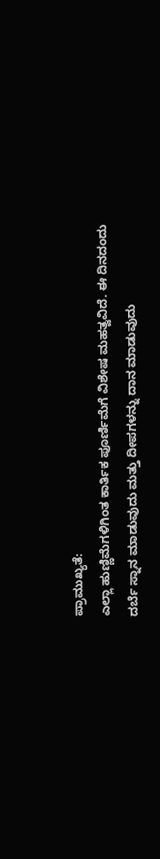ಪ್ರಾಮುಖ್ಯತೆ:
ಎಲ್ಲಾ ಹುಣ್ಣಿಮೆಗಳಿಗಿಂತ ಕಾರ್ತಿಕ ಪೂರ್ಣಿಮೆಗೆ ವಿಶೇಷ ಮಹತ್ವವಿದೆ. ಈ ದಿನದಂದು ದರ್ಬೆ ಸ್ನಾನ ಮಾಡುವುದು ಮತ್ತು ದೀಪಗಳನ್ನು ದಾನ ಮಾಡುವುದು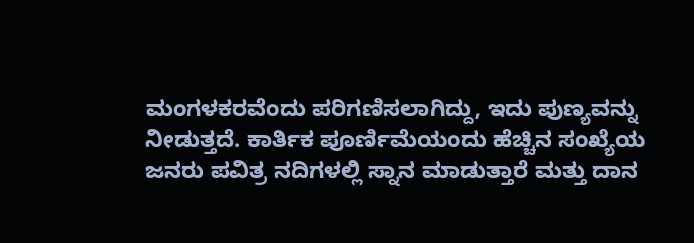ಮಂಗಳಕರವೆಂದು ಪರಿಗಣಿಸಲಾಗಿದ್ದು, ಇದು ಪುಣ್ಯವನ್ನು ನೀಡುತ್ತದೆ. ಕಾರ್ತಿಕ ಪೂರ್ಣಿಮೆಯಂದು ಹೆಚ್ಚಿನ ಸಂಖ್ಯೆಯ ಜನರು ಪವಿತ್ರ ನದಿಗಳಲ್ಲಿ ಸ್ನಾನ ಮಾಡುತ್ತಾರೆ ಮತ್ತು ದಾನ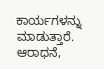ಕಾರ್ಯಗಳನ್ನು ಮಾಡುತ್ತಾರೆ. ಆರಾಧನೆ,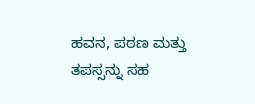ಹವನ, ಪಠಣ ಮತ್ತು ತಪಸ್ಸನ್ನು ಸಹ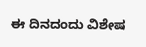ಈ ದಿನದಂದು ವಿಶೇಷ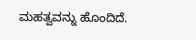ಮಹತ್ವವನ್ನು ಹೊಂದಿದೆ.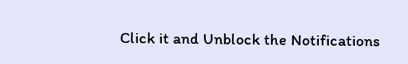Click it and Unblock the Notifications